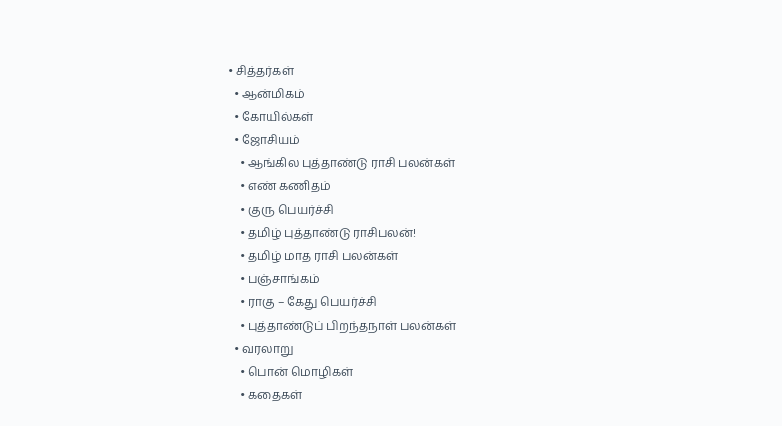• சித்தர்கள்
  • ஆன்மிகம்
  • கோயில்கள்
  • ஜோசியம்
    • ஆங்கில புத்தாண்டு ராசி பலன்கள்
    • எண் கணிதம்
    • குரு பெயர்ச்சி
    • தமிழ் புத்தாண்டு ராசிபலன்!
    • தமிழ் மாத ராசி பலன்கள்
    • பஞ்சாங்கம்
    • ராகு – கேது பெயர்ச்சி
    • புத்தாண்டுப் பிறந்தநாள் பலன்கள்
  • வரலாறு
    • பொன் மொழிகள்
    • கதைகள்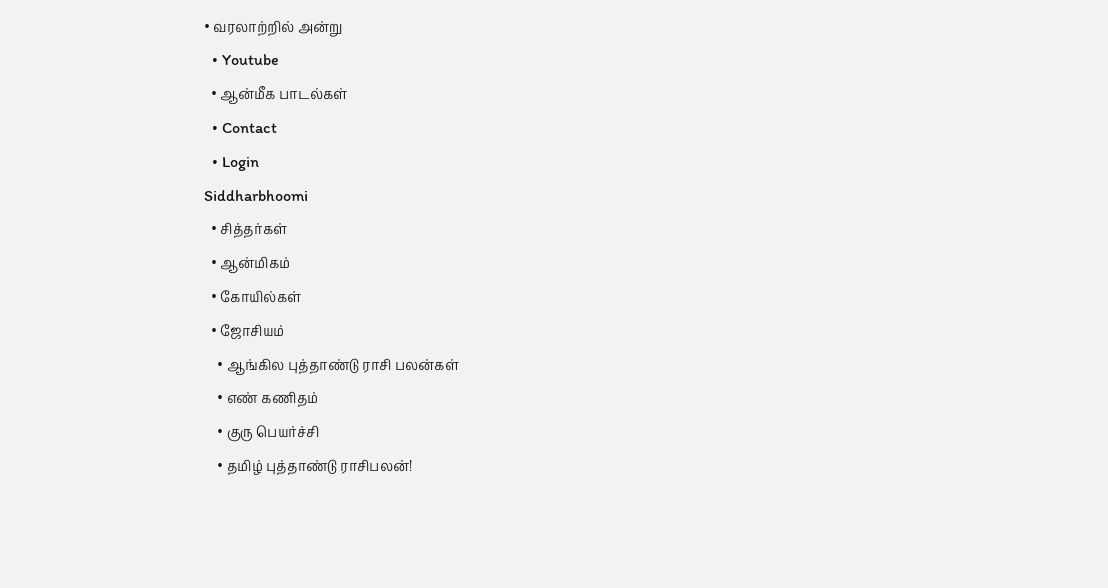• வரலாற்றில் அன்று
  • Youtube
  • ஆன்மீக பாடல்கள்
  • Contact
  • Login
Siddharbhoomi
  • சித்தர்கள்
  • ஆன்மிகம்
  • கோயில்கள்
  • ஜோசியம்
    • ஆங்கில புத்தாண்டு ராசி பலன்கள்
    • எண் கணிதம்
    • குரு பெயர்ச்சி
    • தமிழ் புத்தாண்டு ராசிபலன்!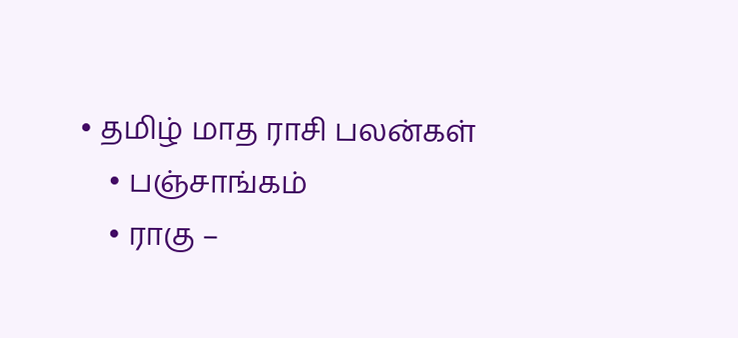• தமிழ் மாத ராசி பலன்கள்
    • பஞ்சாங்கம்
    • ராகு –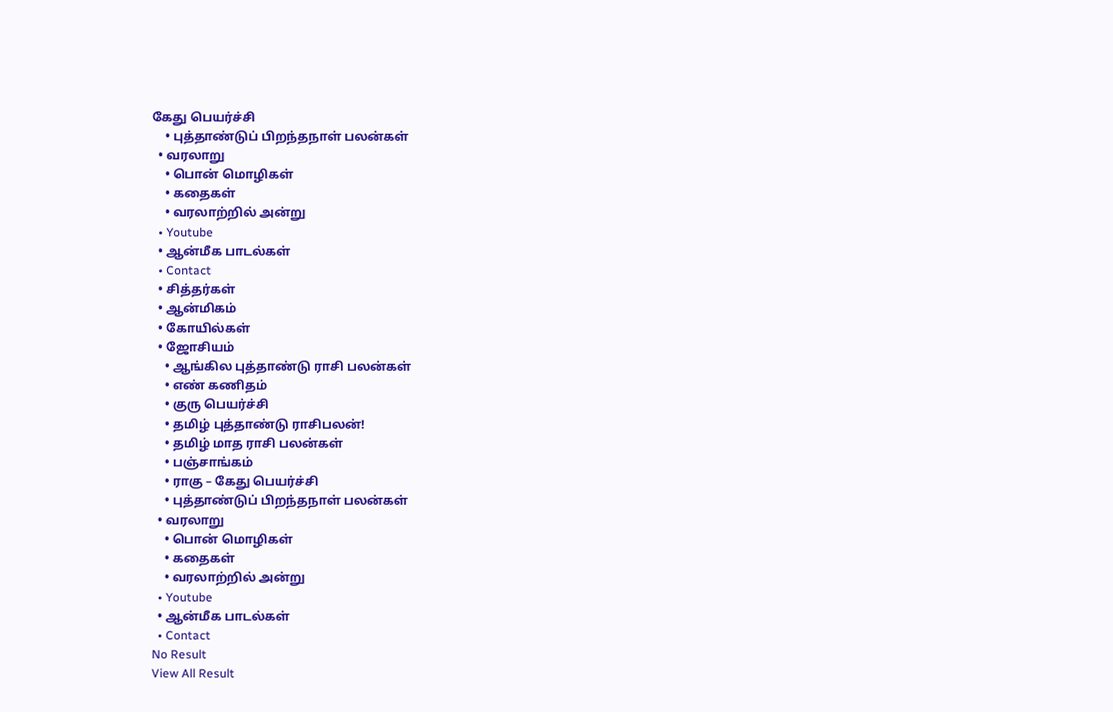கேது பெயர்ச்சி
    • புத்தாண்டுப் பிறந்தநாள் பலன்கள்
  • வரலாறு
    • பொன் மொழிகள்
    • கதைகள்
    • வரலாற்றில் அன்று
  • Youtube
  • ஆன்மீக பாடல்கள்
  • Contact
  • சித்தர்கள்
  • ஆன்மிகம்
  • கோயில்கள்
  • ஜோசியம்
    • ஆங்கில புத்தாண்டு ராசி பலன்கள்
    • எண் கணிதம்
    • குரு பெயர்ச்சி
    • தமிழ் புத்தாண்டு ராசிபலன்!
    • தமிழ் மாத ராசி பலன்கள்
    • பஞ்சாங்கம்
    • ராகு – கேது பெயர்ச்சி
    • புத்தாண்டுப் பிறந்தநாள் பலன்கள்
  • வரலாறு
    • பொன் மொழிகள்
    • கதைகள்
    • வரலாற்றில் அன்று
  • Youtube
  • ஆன்மீக பாடல்கள்
  • Contact
No Result
View All Result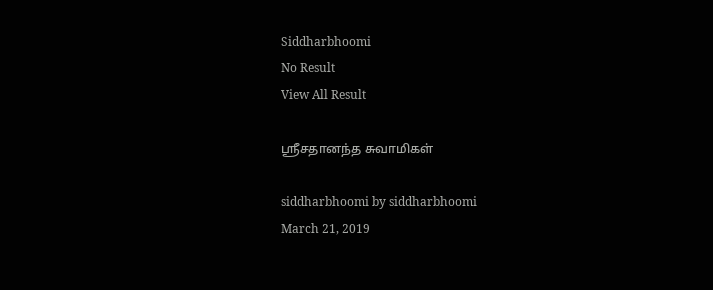Siddharbhoomi
No Result
View All Result

ஶ்ரீசதானந்த சுவாமிகள்

siddharbhoomi by siddharbhoomi
March 21, 2019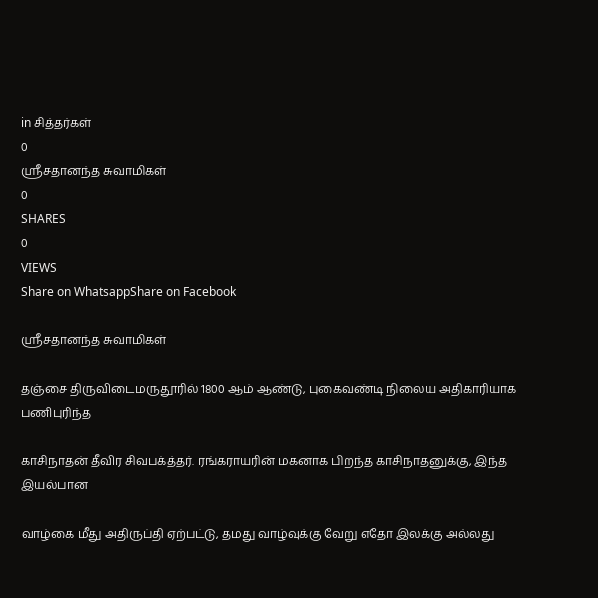in சித்தர்கள்
0
ஶ்ரீசதானந்த சுவாமிகள்
0
SHARES
0
VIEWS
Share on WhatsappShare on Facebook

ஶ்ரீசதானந்த சுவாமிகள்

தஞ்சை திருவிடைமருதூரில் 1800 ஆம் ஆண்டு, புகைவண்டி நிலைய அதிகாரியாக பணிபுரிந்த

காசிநாதன் தீவிர சிவபக்த்தர். ரங்கராயரின் மகனாக பிறந்த காசிநாதனுக்கு, இந்த இயல்பான

வாழ்கை மீது அதிருப்தி ஏற்பட்டு, தமது வாழ்வுக்கு வேறு எதோ இலக்கு அல்லது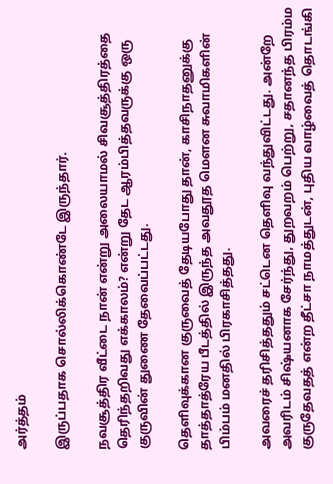அர்த்தம்

இருப்பதாக சொல்லிக்கொண்டே இருந்தார்.

நவசூத்திர வீட்டை நான் என்று அலையாமல் சிவசூத்திரத்தை தெரிந்தறிவது எக்காலம்? என்று தேட ஆரம்பித்தவருக்கு ஒரு குருவின் துணை தேவைப்பட்டது.

தெளிவுக்கான குருவைத் தேடியபோது தான், காசிநாதனுக்கு தாத்தாத்ரேய பீடத்தில் இருந்த அவதூத மௌன சுவாமிகளின் பிம்பம் மனதில் பிரகாசித்தது.

அவரைச் தரிசித்ததும் சட்டென தெளிவு வந்துவிட்டது. அன்றே அவரிடம் சிஷ்யனாக சேர்ந்து, துறவறம் பெற்று, சதானந்த பிரம்ம குருதேவதத் என்ற தீட்சா நாமத்துடன், புதிய வாழ்வைத் தொடங்கி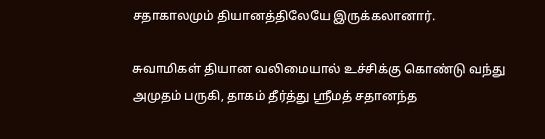சதாகாலமும் தியானத்திலேயே இருக்கலானார்.

சுவாமிகள் தியான வலிமையால் உச்சிக்கு கொண்டு வந்து அமுதம் பருகி, தாகம் தீர்த்து ஸ்ரீமத் சதானந்த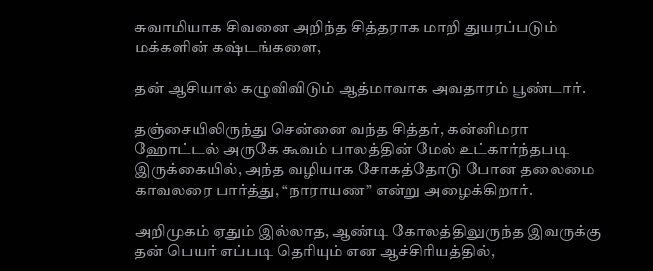சுவாமியாக சிவனை அறிந்த சித்தராக மாறி துயரப்படும் மக்களின் கஷ்டங்களை,

தன் ஆசியால் கழுவிவிடும் ஆத்மாவாக அவதாரம் பூண்டார்.

தஞ்சையிலிருந்து சென்னை வந்த சித்தர், கன்னிமரா ஹோட்டல் அருகே கூவம் பாலத்தின் மேல் உட்கார்ந்தபடி இருக்கையில், அந்த வழியாக சோகத்தோடு போன தலைமை காவலரை பார்த்து, “நாராயண” என்று அழைக்கிறார்.

அறிமுகம் ஏதும் இல்லாத, ஆண்டி கோலத்திலுருந்த இவருக்கு தன் பெயர் எப்படி தெரியும் என ஆச்சிரியத்தில்,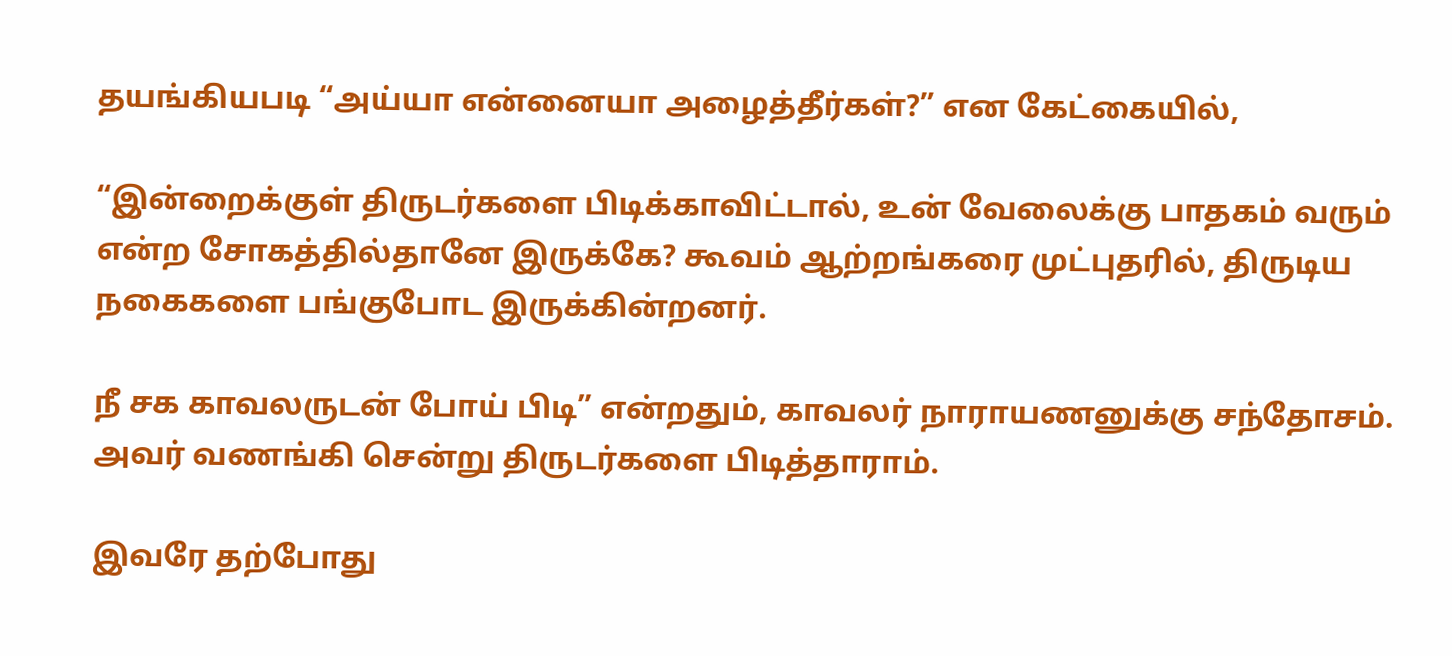தயங்கியபடி “அய்யா என்னையா அழைத்தீர்கள்?” என கேட்கையில்,

“இன்றைக்குள் திருடர்களை பிடிக்காவிட்டால், உன் வேலைக்கு பாதகம் வரும் என்ற சோகத்தில்தானே இருக்கே? கூவம் ஆற்றங்கரை முட்புதரில், திருடிய நகைகளை பங்குபோட இருக்கின்றனர்.

நீ சக காவலருடன் போய் பிடி” என்றதும், காவலர் நாராயணனுக்கு சந்தோசம். அவர் வணங்கி சென்று திருடர்களை பிடித்தாராம்.

இவரே தற்போது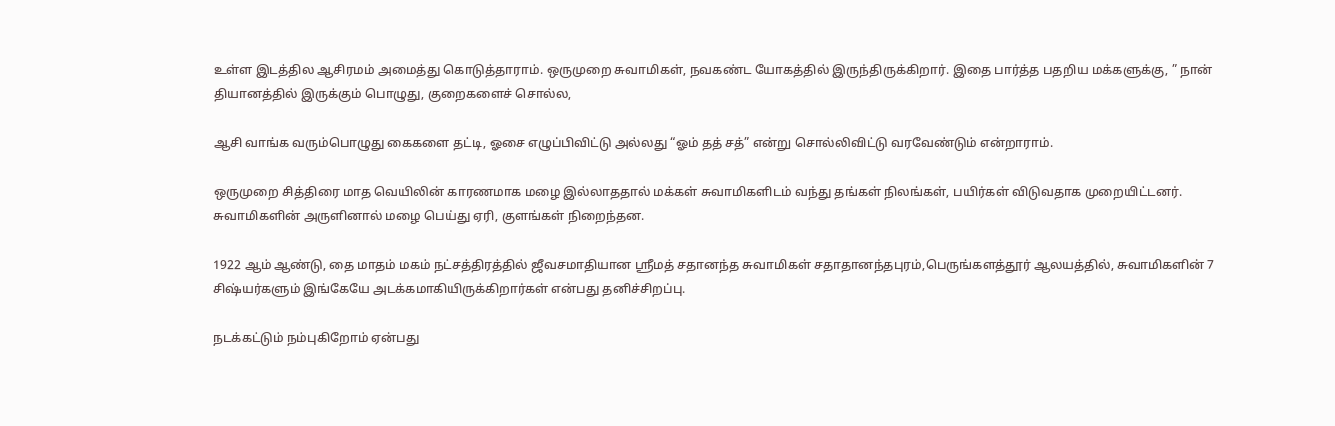உள்ள இடத்தில ஆசிரமம் அமைத்து கொடுத்தாராம். ஒருமுறை சுவாமிகள், நவகண்ட யோகத்தில் இருந்திருக்கிறார். இதை பார்த்த பதறிய மக்களுக்கு, ” நான் தியானத்தில் இருக்கும் பொழுது, குறைகளைச் சொல்ல,

ஆசி வாங்க வரும்பொழுது கைகளை தட்டி, ஓசை எழுப்பிவிட்டு அல்லது “ஓம் தத் சத்” என்று சொல்லிவிட்டு வரவேண்டும் என்றாராம்.

ஒருமுறை சித்திரை மாத வெயிலின் காரணமாக மழை இல்லாததால் மக்கள் சுவாமிகளிடம் வந்து தங்கள் நிலங்கள், பயிர்கள் விடுவதாக முறையிட்டனர். சுவாமிகளின் அருளினால் மழை பெய்து ஏரி, குளங்கள் நிறைந்தன.

1922 ஆம் ஆண்டு, தை மாதம் மகம் நட்சத்திரத்தில் ஜீவசமாதியான ஸ்ரீமத் சதானந்த சுவாமிகள் சதாதானந்தபுரம்,பெருங்களத்தூர் ஆலயத்தில், சுவாமிகளின் 7 சிஷ்யர்களும் இங்கேயே அடக்கமாகியிருக்கிறார்கள் என்பது தனிச்சிறப்பு.

நடக்கட்டும் நம்புகிறோம் ஏன்பது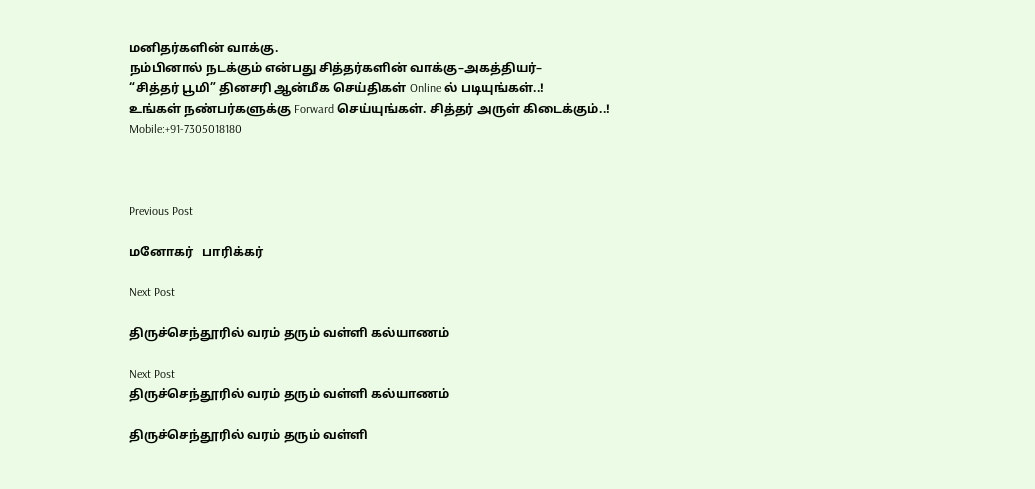மனிதர்களின் வாக்கு.
நம்பினால் நடக்கும் என்பது சித்தர்களின் வாக்கு–அகத்தியர்–
“சித்தர் பூமி” தினசரி ஆன்மீக செய்திகள் Online ல் படியுங்கள்..!
உங்கள் நண்பர்களுக்கு Forward செய்யுங்கள். சித்தர் அருள் கிடைக்கும்..!
Mobile:+91-7305018180



Previous Post

மனோகர்   பாரிக்கர்

Next Post

திருச்செந்தூரில் வரம் தரும் வள்ளி கல்யாணம்

Next Post
திருச்செந்தூரில் வரம் தரும் வள்ளி கல்யாணம்

திருச்செந்தூரில் வரம் தரும் வள்ளி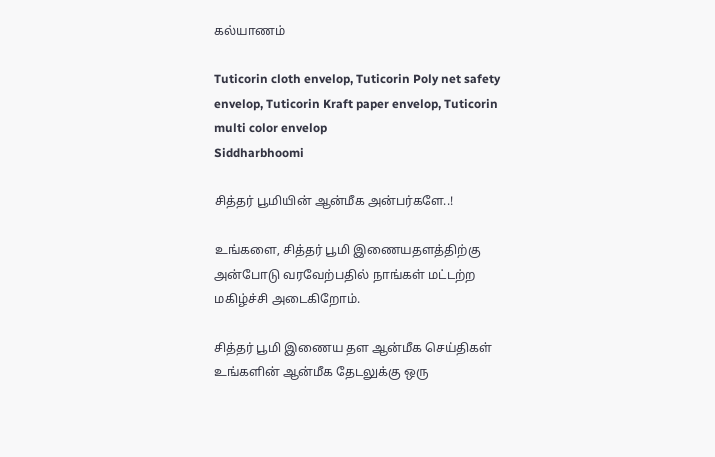கல்யாணம்

Tuticorin cloth envelop, Tuticorin Poly net safety envelop, Tuticorin Kraft paper envelop, Tuticorin multi color envelop
Siddharbhoomi

சித்தர் பூமியின் ஆன்மீக அன்பர்களே..!

உங்களை, சித்தர் பூமி இணையதளத்திற்கு அன்போடு வரவேற்பதில் நாங்கள் மட்டற்ற மகிழ்ச்சி அடைகிறோம்.

சித்தர் பூமி இணைய தள ஆன்மீக செய்திகள் உங்களின் ஆன்மீக தேடலுக்கு ஒரு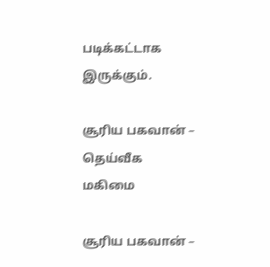படிக்கட்டாக இருக்கும்.

சூரிய பகவான் – தெய்வீக மகிமை

சூரிய பகவான் –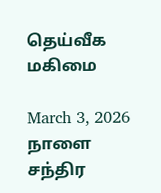தெய்வீக மகிமை

March 3, 2026
நாளை சந்திர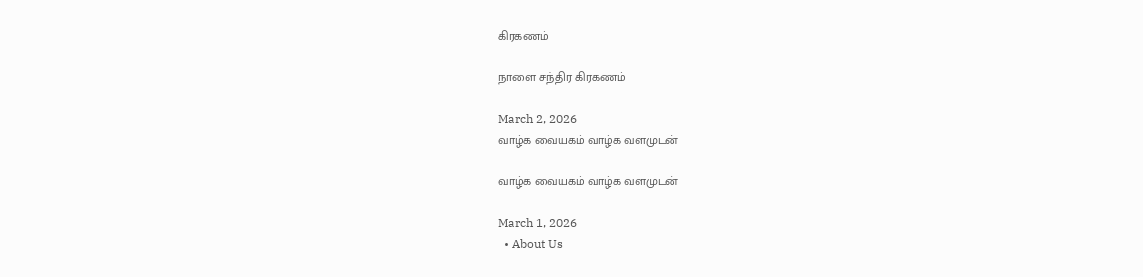கிரகணம்

நாளை சந்திர கிரகணம்

March 2, 2026
வாழ்க வையகம் வாழ்க வளமுடன்

வாழ்க வையகம் வாழ்க வளமுடன்

March 1, 2026
  • About Us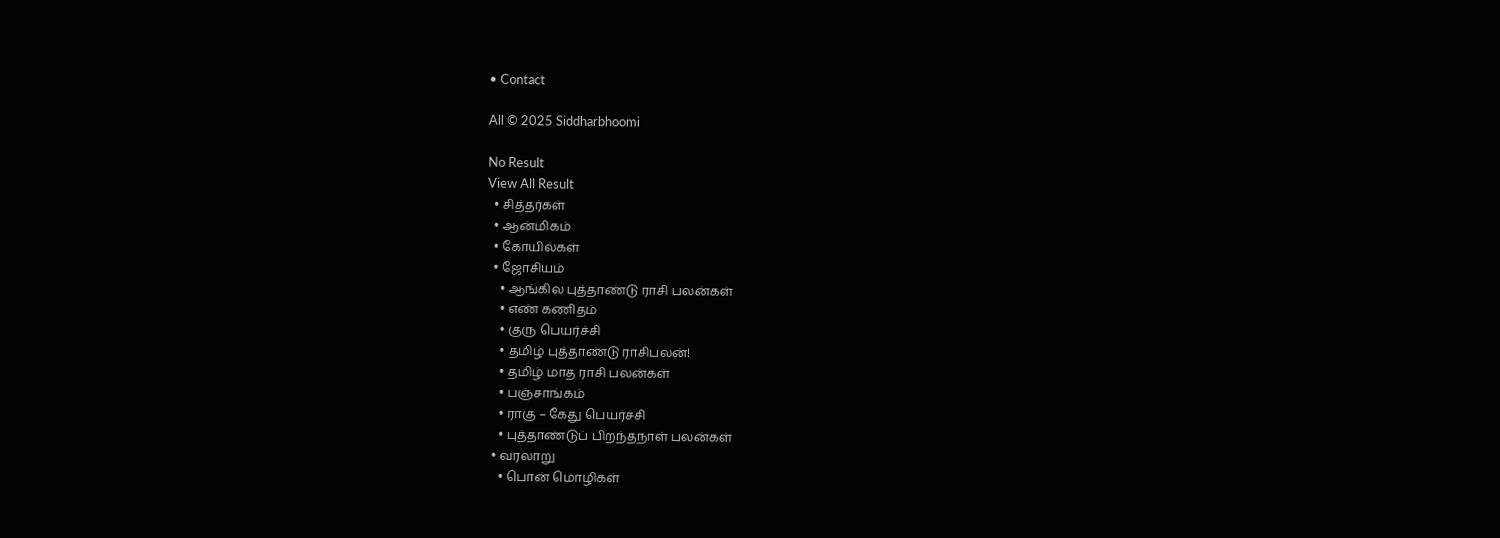• Contact

All © 2025 Siddharbhoomi

No Result
View All Result
  • சித்தர்கள்
  • ஆன்மிகம்
  • கோயில்கள்
  • ஜோசியம்
    • ஆங்கில புத்தாண்டு ராசி பலன்கள்
    • எண் கணிதம்
    • குரு பெயர்ச்சி
    • தமிழ் புத்தாண்டு ராசிபலன்!
    • தமிழ் மாத ராசி பலன்கள்
    • பஞ்சாங்கம்
    • ராகு – கேது பெயர்ச்சி
    • புத்தாண்டுப் பிறந்தநாள் பலன்கள்
  • வரலாறு
    • பொன் மொழிகள்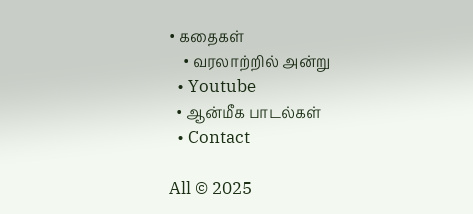• கதைகள்
    • வரலாற்றில் அன்று
  • Youtube
  • ஆன்மீக பாடல்கள்
  • Contact

All © 2025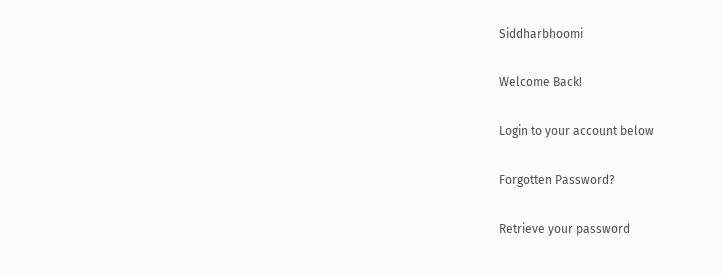Siddharbhoomi

Welcome Back!

Login to your account below

Forgotten Password?

Retrieve your password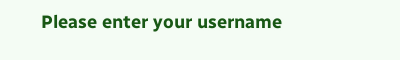Please enter your username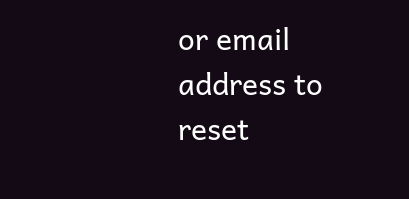or email address to reset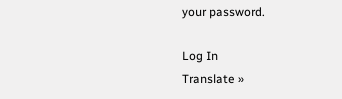your password.

Log In
Translate »